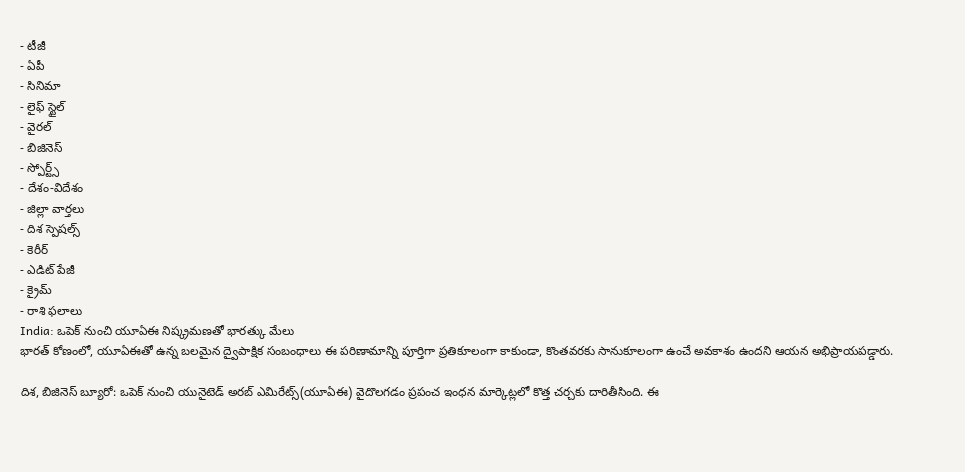- టీజీ
- ఏపీ
- సినిమా
- లైఫ్ స్టైల్
- వైరల్
- బిజినెస్
- స్పోర్ట్స్
- దేశం-విదేశం
- జిల్లా వార్తలు
- దిశ స్పెషల్స్
- కెరీర్
- ఎడిట్ పేజీ
- క్రైమ్
- రాశి ఫలాలు
India: ఒపెక్ నుంచి యూఏఈ నిష్క్రమణతో భారత్కు మేలు
భారత్ కోణంలో, యూఏఈతో ఉన్న బలమైన ద్వైపాక్షిక సంబంధాలు ఈ పరిణామాన్ని పూర్తిగా ప్రతికూలంగా కాకుండా, కొంతవరకు సానుకూలంగా ఉంచే అవకాశం ఉందని ఆయన అభిప్రాయపడ్డారు.

దిశ, బిజినెస్ బ్యూరో: ఒపెక్ నుంచి యునైటెడ్ అరబ్ ఎమిరేట్స్(యూఏఈ) వైదొలగడం ప్రపంచ ఇంధన మార్కెట్లలో కొత్త చర్చకు దారితీసింది. ఈ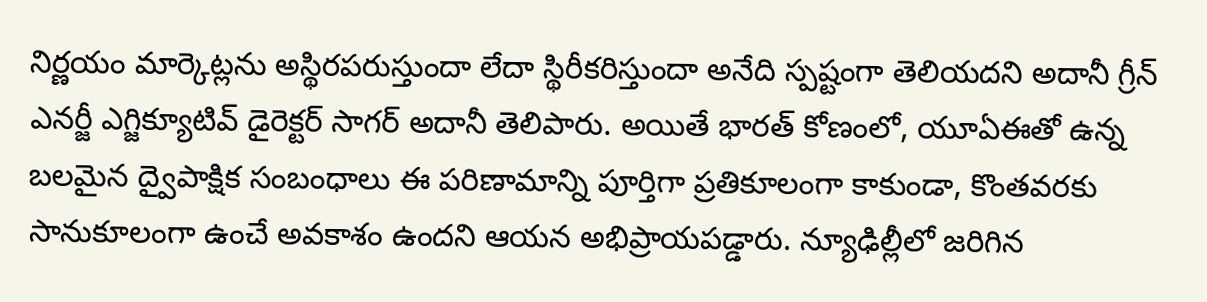నిర్ణయం మార్కెట్లను అస్థిరపరుస్తుందా లేదా స్థిరీకరిస్తుందా అనేది స్పష్టంగా తెలియదని అదానీ గ్రీన్ ఎనర్జీ ఎగ్జిక్యూటివ్ డైరెక్టర్ సాగర్ అదానీ తెలిపారు. అయితే భారత్ కోణంలో, యూఏఈతో ఉన్న బలమైన ద్వైపాక్షిక సంబంధాలు ఈ పరిణామాన్ని పూర్తిగా ప్రతికూలంగా కాకుండా, కొంతవరకు సానుకూలంగా ఉంచే అవకాశం ఉందని ఆయన అభిప్రాయపడ్డారు. న్యూఢిల్లీలో జరిగిన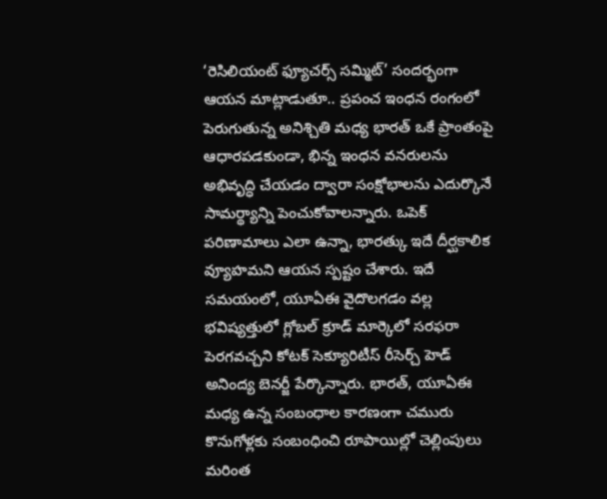‘రెసిలియంట్ ఫ్యూచర్స్ సమ్మిట్’ సందర్భంగా ఆయన మాట్లాడుతూ.. ప్రపంచ ఇంధన రంగంలో పెరుగుతున్న అనిశ్చితి మధ్య భారత్ ఒకే ప్రాంతంపై ఆధారపడకుండా, భిన్న ఇంధన వనరులను అభివృద్ధి చేయడం ద్వారా సంక్షోభాలను ఎదుర్కొనే సామర్థ్యాన్ని పెంచుకోవాలన్నారు. ఒపెక్ పరిణామాలు ఎలా ఉన్నా, భారత్కు ఇదే దీర్ఘకాలిక వ్యూహమని ఆయన స్పష్టం చేశారు. ఇదే సమయంలో, యూఏఈ వైదొలగడం వల్ల భవిష్యత్తులో గ్లోబల్ క్రూడ్ మార్కెలో సరఫరా పెరగవచ్చని కోటక్ సెక్యూరిటీస్ రీసెర్చ్ హెడ్ అనింద్య బెనర్జీ పేర్కొన్నారు. భారత్, యూఏఈ మధ్య ఉన్న సంబంధాల కారణంగా చమురు కొనుగోళ్లకు సంబంధించి రూపాయిల్లో చెల్లింపులు మరింత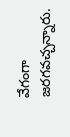వేగంగా జరగవచ్చన్నారు.